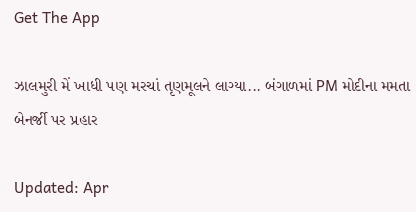Get The App

ઝાલમુરી મેં ખાધી પણ મરચાં તૃણમૂલને લાગ્યા... બંગાળમાં PM મોદીના મમતા બેનર્જી પર પ્રહાર

Updated: Apr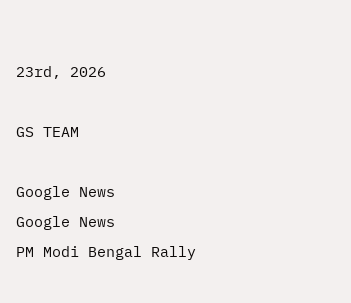23rd, 2026

GS TEAM

Google News
Google News
PM Modi Bengal Rally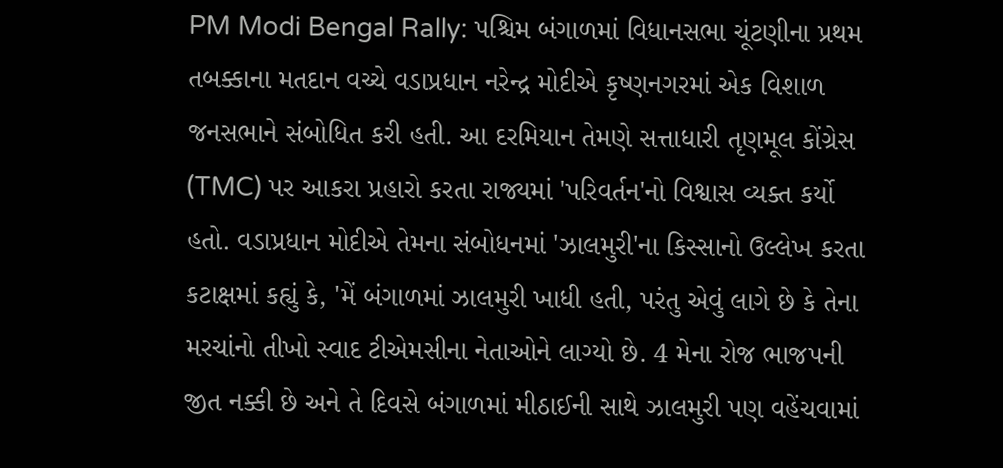PM Modi Bengal Rally: પશ્ચિમ બંગાળમાં વિધાનસભા ચૂંટણીના પ્રથમ તબક્કાના મતદાન વચ્ચે વડાપ્રધાન નરેન્દ્ર મોદીએ કૃષ્ણનગરમાં એક વિશાળ જનસભાને સંબોધિત કરી હતી. આ દરમિયાન તેમણે સત્તાધારી તૃણમૂલ કોંગ્રેસ (TMC) પર આકરા પ્રહારો કરતા રાજ્યમાં 'પરિવર્તન'નો વિશ્વાસ વ્યક્ત કર્યો હતો. વડાપ્રધાન મોદીએ તેમના સંબોધનમાં 'ઝાલમુરી'ના કિસ્સાનો ઉલ્લેખ કરતા કટાક્ષમાં કહ્યું કે, 'મેં બંગાળમાં ઝાલમુરી ખાધી હતી, પરંતુ એવું લાગે છે કે તેના મરચાંનો તીખો સ્વાદ ટીએમસીના નેતાઓને લાગ્યો છે. 4 મેના રોજ ભાજપની જીત નક્કી છે અને તે દિવસે બંગાળમાં મીઠાઈની સાથે ઝાલમુરી પણ વહેંચવામાં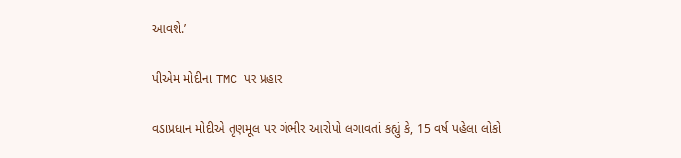આવશે.’

પીએમ મોદીના TMC પર પ્રહાર

વડાપ્રધાન મોદીએ તૃણમૂલ પર ગંભીર આરોપો લગાવતાં કહ્યું કે, 15 વર્ષ પહેલા લોકો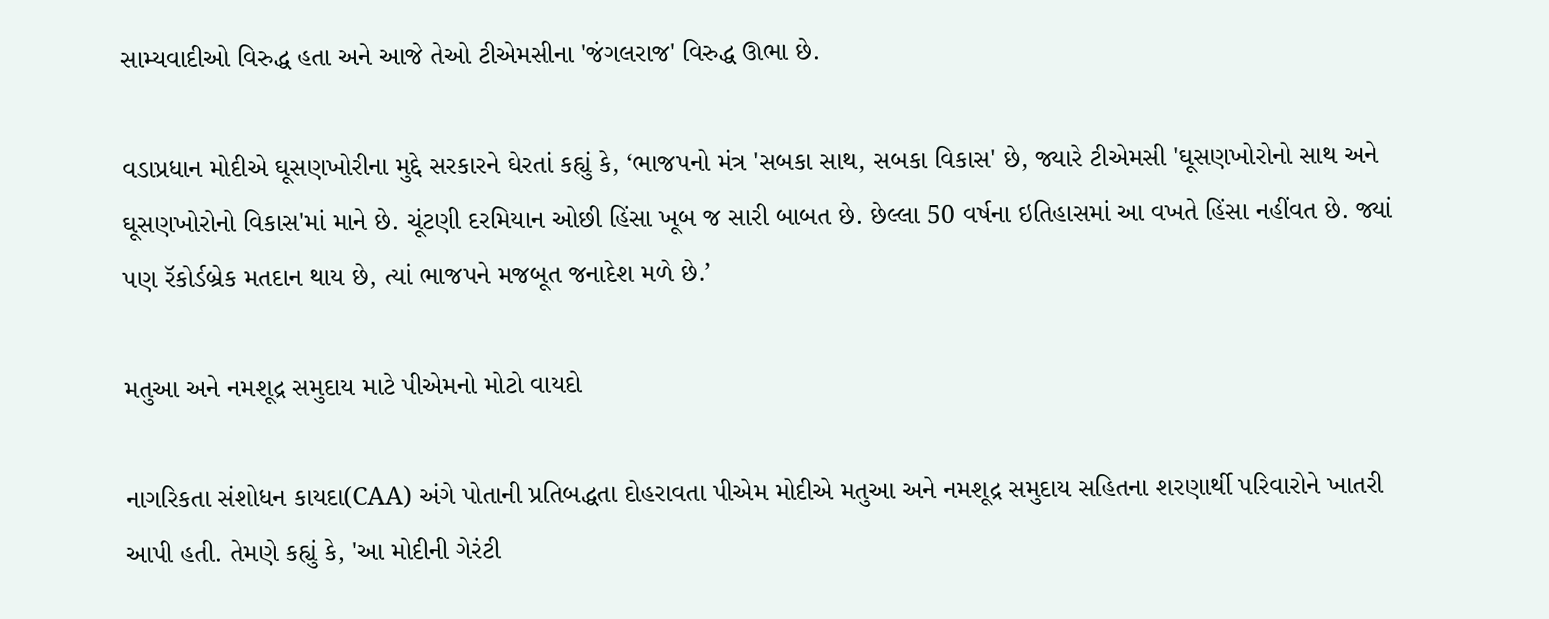સામ્યવાદીઓ વિરુદ્ધ હતા અને આજે તેઓ ટીએમસીના 'જંગલરાજ' વિરુદ્ધ ઊભા છે.

વડાપ્રધાન મોદીએ ઘૂસણખોરીના મુદ્દે સરકારને ઘેરતાં કહ્યું કે, ‘ભાજપનો મંત્ર 'સબકા સાથ, સબકા વિકાસ' છે, જ્યારે ટીએમસી 'ઘૂસણખોરોનો સાથ અને ઘૂસણખોરોનો વિકાસ'માં માને છે. ચૂંટણી દરમિયાન ઓછી હિંસા ખૂબ જ સારી બાબત છે. છેલ્લા 50 વર્ષના ઇતિહાસમાં આ વખતે હિંસા નહીંવત છે. જ્યાં પણ રૅકોર્ડબ્રેક મતદાન થાય છે, ત્યાં ભાજપને મજબૂત જનાદેશ મળે છે.’

મતુઆ અને નમશૂદ્ર સમુદાય માટે પીએમનો મોટો વાયદો

નાગરિકતા સંશોધન કાયદા(CAA) અંગે પોતાની પ્રતિબદ્ધતા દોહરાવતા પીએમ મોદીએ મતુઆ અને નમશૂદ્ર સમુદાય સહિતના શરણાર્થી પરિવારોને ખાતરી આપી હતી. તેમણે કહ્યું કે, 'આ મોદીની ગેરંટી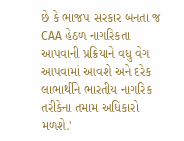છે કે ભાજપ સરકાર બનતા જ CAA હેઠળ નાગરિકતા આપવાની પ્રક્રિયાને વધુ વેગ આપવામાં આવશે અને દરેક લાભાર્થીને ભારતીય નાગરિક તરીકેના તમામ અધિકારો મળશે.'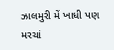ઝાલમુરી મેં ખાધી પણ મરચાં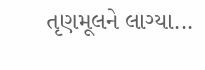તૃણમૂલને લાગ્યા...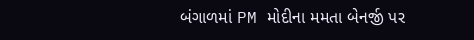બંગાળમાં PM મોદીના મમતા બેનર્જી પર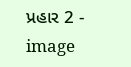પ્રહાર 2 - image